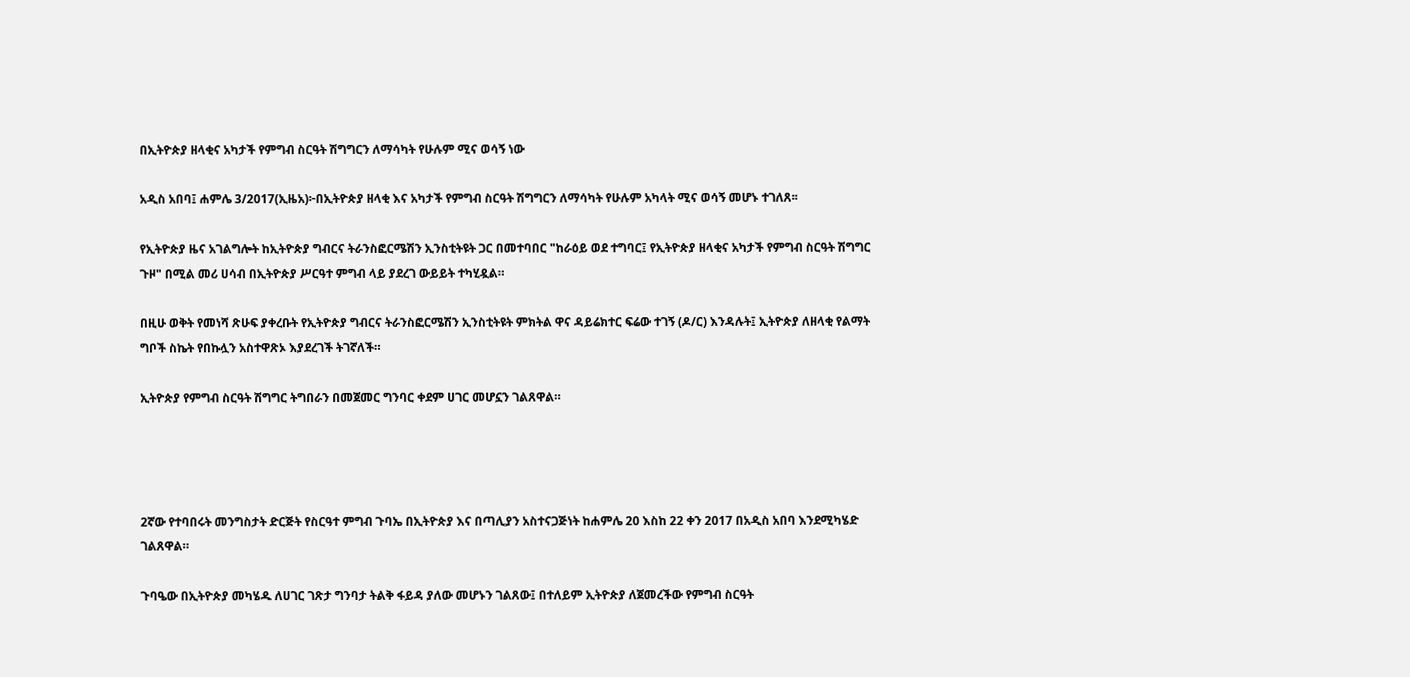በኢትዮጵያ ዘላቂና አካታች የምግብ ስርዓት ሽግግርን ለማሳካት የሁሉም ሚና ወሳኝ ነው

አዲስ አበባ፤ ሐምሌ 3/2017(ኢዜአ)፦በኢትዮጵያ ዘላቂ እና አካታች የምግብ ስርዓት ሽግግርን ለማሳካት የሁሉም አካላት ሚና ወሳኝ መሆኑ ተገለጸ፡፡

የኢትዮጵያ ዜና አገልግሎት ከኢትዮጵያ ግብርና ትራንስፎርሜሽን ኢንስቲትዩት ጋር በመተባበር "ከራዕይ ወደ ተግባር፤ የኢትዮጵያ ዘላቂና አካታች የምግብ ስርዓት ሽግግር ጉዞ" በሚል መሪ ሀሳብ በኢትዮጵያ ሥርዓተ ምግብ ላይ ያደረገ ውይይት ተካሂዷል።

በዚሁ ወቅት የመነሻ ጽሁፍ ያቀረቡት የኢትዮጵያ ግብርና ትራንስፎርሜሽን ኢንስቲትዩት ምክትል ዋና ዳይሬክተር ፍሬው ተገኝ (ዶ/ር) እንዳሉት፤ ኢትዮጵያ ለዘላቂ የልማት ግቦች ስኬት የበኩሏን አስተዋጽኦ እያደረገች ትገኛለች።

ኢትዮጵያ የምግብ ስርዓት ሽግግር ትግበራን በመጀመር ግንባር ቀደም ሀገር መሆኗን ገልጸዋል።




2ኛው የተባበሩት መንግስታት ድርጅት የስርዓተ ምግብ ጉባኤ በኢትዮጵያ እና በጣሊያን አስተናጋጅነት ከሐምሌ 20 እስከ 22 ቀን 2017 በአዲስ አበባ እንደሚካሄድ ገልጸዋል።

ጉባዔው በኢትዮጵያ መካሄዱ ለሀገር ገጽታ ግንባታ ትልቅ ፋይዳ ያለው መሆኑን ገልጸው፤ በተለይም ኢትዮጵያ ለጀመረችው የምግብ ስርዓት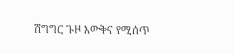ሽግግር ጉዞ እውቅና የሚሰጥ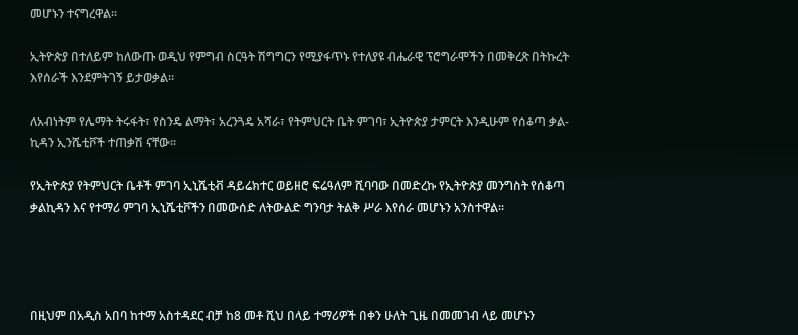መሆኑን ተናግረዋል።

ኢትዮጵያ በተለይም ከለውጡ ወዲህ የምግብ ስርዓት ሽግግርን የሚያፋጥኑ የተለያዩ ብሔራዊ ፕሮግራሞችን በመቅረጽ በትኩረት እየሰራች እንደምትገኝ ይታወቃል።

ለአብነትም የሌማት ትሩፋት፣ የስንዴ ልማት፣ አረንጓዴ አሻራ፣ የትምህርት ቤት ምገባ፣ ኢትዮጵያ ታምርት እንዲሁም የሰቆጣ ቃል-ኪዳን ኢንሼቲቮች ተጠቃሽ ናቸው፡፡

የኢትዮጵያ የትምህርት ቤቶች ምገባ ኢኒሼቲቭ ዳይሬክተር ወይዘሮ ፍሬዓለም ሺባባው በመድረኩ የኢትዮጵያ መንግስት የሰቆጣ ቃልኪዳን እና የተማሪ ምገባ ኢኒሼቲቮችን በመውሰድ ለትውልድ ግንባታ ትልቅ ሥራ እየሰራ መሆኑን አንስተዋል፡፡




በዚህም በአዲስ አበባ ከተማ አስተዳደር ብቻ ከ8 መቶ ሺህ በላይ ተማሪዎች በቀን ሁለት ጊዜ በመመገብ ላይ መሆኑን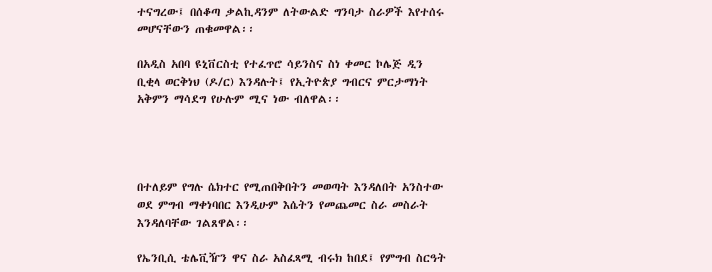ተናግረው፤ በሰቆጣ ቃልኪዳንም ለትውልድ ግንባታ ስራዎች እየተሰሩ መሆናቸውን ጠቁመዋል፡፡

በአዲስ አበባ ዩኒቨርስቲ የተፈጥሮ ሳይንስና ስነ ቀመር ኮሌጅ ዲን ቢቂላ ወርቅነህ (ዶ/ር) እንዳሉት፤ የኢትዮጵያ ግብርና ምርታማነት አቅምን ማሳደግ የሁሉም ሚና ነው ብለዋል፡፡




በተለይም የግሉ ሴክተር የሚጠበቅበትን መወጣት እንዳለበት አንስተው ወደ ምግብ ማቀነባበር እንዲሁም እሴትን የመጨመር ስራ መስራት እንዳለባቸው ገልጸዋል፡፡

የኤንቢሲ ቴሌቪዥን ዋና ስራ አስፈጻሚ ብሩክ ከበደ፤ የምግብ ስርዓት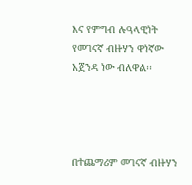እና የምግብ ሉዓላዊነት የመገናኛ ብዙሃን ዋነኛው አጀንዳ ነው ብለዋል፡፡




በተጨማሪም መገናኛ ብዙሃን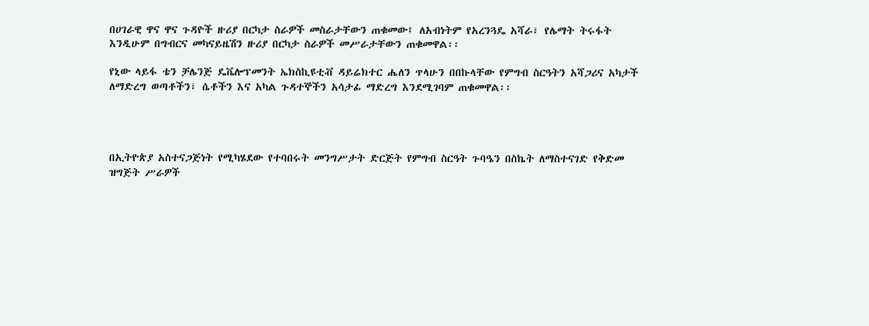በሀገራዊ ዋና ዋና ጉዳዮች ዙሪያ በርካታ ስራዎች መስራታቸውን ጠቁመው፤ ለአብነትም የአረንጓዴ አሻራ፣ የሌማት ትሩፋት እንዲሁም በግብርና መካናይዜሽን ዙሪያ በርካታ ስራዎች መሥራታቸውን ጠቁመዋል፡፡

የኒው ላይፋ ቴን ቻሌንጅ ዴቬሎፕመንት ኤክስኪዩቲቭ ዳይሬክተር ሔለን ጥላሁን በበኩላቸው የምግብ ስርዓትን አሻጋሪና አካታች ለማድረግ ወጣቶችን፣ ሴቶችን እና አካል ጉዳተኞችን አሳታፊ ማድረግ እንደሚገባም ጠቁመዋል፡፡




በኢትዮጵያ አስተናጋጅነት የሚካሄደው የተባበሩት መንግሥታት ድርጅት የምግብ ስርዓት ጉባዔን በስኬት ለማስተናገድ የቅድመ ዝግጅት ሥራዎች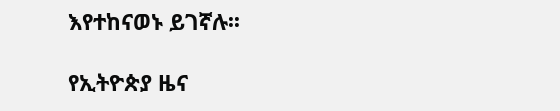እየተከናወኑ ይገኛሉ፡፡

የኢትዮጵያ ዜና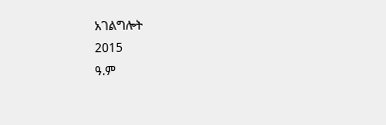አገልግሎት
2015
ዓ.ም